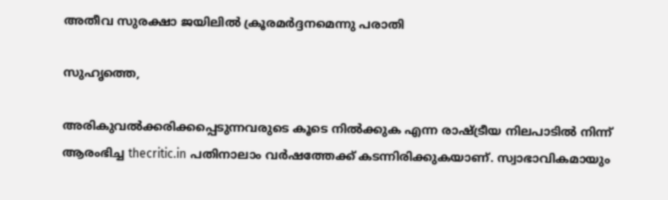അതീവ സുരക്ഷാ ജയിലില്‍ ക്രൂരമര്‍ദ്ദനമെന്നു പരാതി

സുഹൃത്തെ,

അരികുവല്‍ക്കരിക്കപ്പെടുന്നവരുടെ കൂടെ നില്‍ക്കുക എന്ന രാഷ്ട്രീയ നിലപാടില്‍ നിന്ന് ആരംഭിച്ച thecritic.in പതിനാലാം വര്‍ഷത്തേക്ക് കടന്നിരിക്കുകയാണ്. സ്വാഭാവികമായും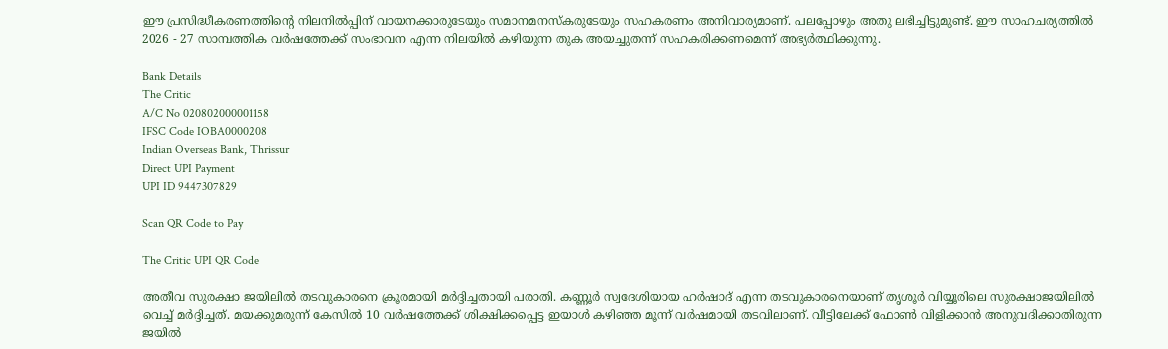ഈ പ്രസിദ്ധീകരണത്തിന്റെ നിലനില്‍പ്പിന് വായനക്കാരുടേയും സമാനമനസ്‌കരുടേയും സഹകരണം അനിവാര്യമാണ്. പലപ്പോഴും അതു ലഭിച്ചിട്ടുമുണ്ട്. ഈ സാഹചര്യത്തില്‍ 2026 - 27 സാമ്പത്തിക വര്‍ഷത്തേക്ക് സംഭാവന എന്ന നിലയില്‍ കഴിയുന്ന തുക അയച്ചുതന്ന് സഹകരിക്കണമെന്ന് അഭ്യര്‍ത്ഥിക്കുന്നു.

Bank Details
The Critic
A/C No 020802000001158
IFSC Code IOBA0000208
Indian Overseas Bank, Thrissur
Direct UPI Payment
UPI ID 9447307829

Scan QR Code to Pay

The Critic UPI QR Code

അതീവ സുരക്ഷാ ജയിലില്‍ തടവുകാരനെ ക്രൂരമായി മര്‍ദ്ദിച്ചതായി പരാതി. കണ്ണൂര്‍ സ്വദേശിയായ ഹര്‍ഷാദ് എന്ന തടവുകാരനെയാണ് തൃശൂര്‍ വിയ്യൂരിലെ സുരക്ഷാജയിലില്‍ വെച്ച് മര്‍ദ്ദിച്ചത്. മയക്കുമരുന്ന് കേസില്‍ 10 വര്‍ഷത്തേക്ക് ശിക്ഷിക്കപ്പെട്ട ഇയാള്‍ കഴിഞ്ഞ മൂന്ന് വര്‍ഷമായി തടവിലാണ്. വീട്ടിലേക്ക് ഫോണ്‍ വിളിക്കാന്‍ അനുവദിക്കാതിരുന്ന ജയില്‍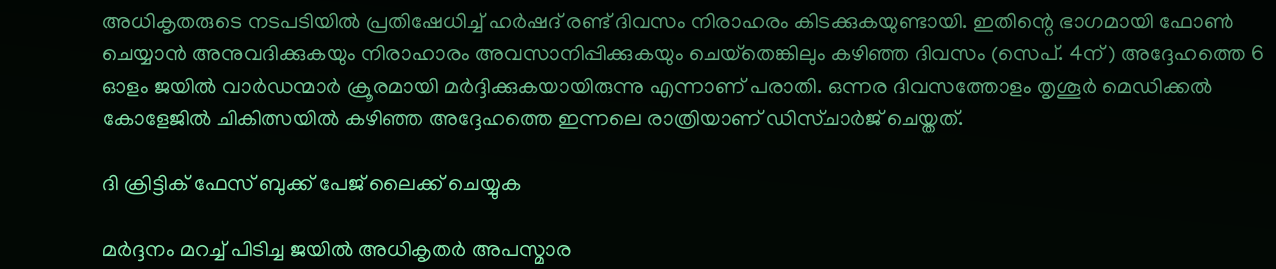അധികൃതരുടെ നടപടിയില്‍ പ്രതിഷേധിച്ച് ഹര്‍ഷദ് രണ്ട് ദിവസം നിരാഹരം കിടക്കുകയുണ്ടായി. ഇതിന്റെ ഭാഗമായി ഫോണ്‍ ചെയ്യാന്‍ അനുവദിക്കുകയും നിരാഹാരം അവസാനിപ്പിക്കുകയും ചെയ്‌തെങ്കിലും കഴിഞ്ഞ ദിവസം (സെപ്. 4ന് ) അദ്ദേഹത്തെ 6 ഓളം ജയില്‍ വാര്‍ഡന്മാര്‍ ക്രൂരമായി മര്‍ദ്ദിക്കുകയായിരുന്നു എന്നാണ് പരാതി. ഒന്നര ദിവസത്തോളം തൃശൂര്‍ മെഡിക്കല്‍ കോളേജില്‍ ചികിത്സയില്‍ കഴിഞ്ഞ അദ്ദേഹത്തെ ഇന്നലെ രാത്രിയാണ് ഡിസ്ചാര്‍ജ് ചെയ്തത്.

ദി ക്രിട്ടിക് ഫേസ് ബുക്ക് പേജ് ലൈക്ക് ചെയ്യുക

മര്‍ദ്ദനം മറച്ച് പിടിച്ച ജയില്‍ അധികൃതര്‍ അപസ്മാര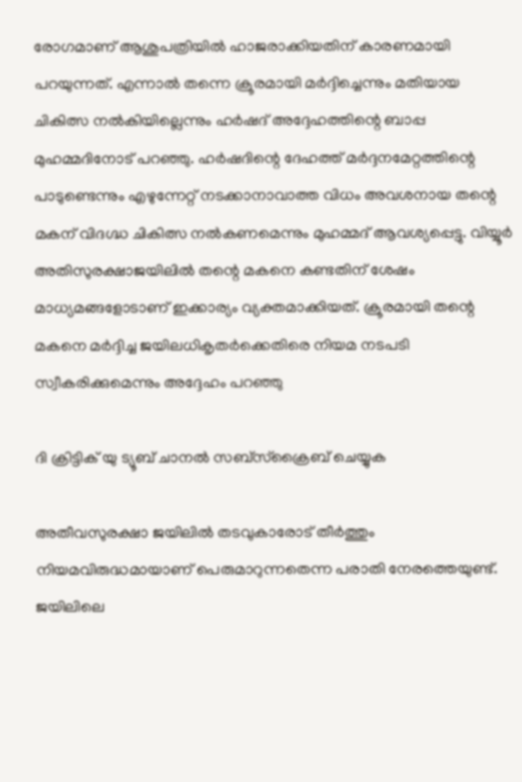രോഗമാണ് ആശുപത്രിയില്‍ ഹാജരാക്കിയതിന് കാരണമായി പറയുന്നത്. എന്നാല്‍ തന്നെ ക്രൂരമായി മര്‍ദ്ദിച്ചെന്നും മതിയായ ചികിത്സ നല്‍കിയില്ലെന്നും ഹര്‍ഷദ് അദ്ദേഹത്തിന്റെ ബാപ്പ മുഹമ്മദിനോട് പറഞ്ഞു. ഹര്‍ഷദിന്റെ ദേഹത്ത് മര്‍ദ്ദനമേറ്റത്തിന്റെ പാടുണ്ടെന്നും എഴുന്നേറ്റ് നടക്കാനാവാത്ത വിധം അവശനായ തന്റെ മകന് വിദഗ്ദ്ധ ചികിത്സ നല്‍കണമെന്നും മുഹമ്മദ് ആവശ്യപ്പെട്ടു. വിയ്യൂര്‍ അതിസുരക്ഷാജയിലില്‍ തന്റെ മകനെ കണ്ടതിന് ശേഷം മാധ്യമങ്ങളോടാണ് ഇക്കാര്യം വ്യക്തമാക്കിയത്. ക്രൂരമായി തന്റെ മകനെ മര്‍ദ്ദിച്ച ജയിലധികൃതര്‍ക്കെതിരെ നിയമ നടപടി സ്വീകരിക്കുമെന്നും അദ്ദേഹം പറഞ്ഞു

ദി ക്രിട്ടിക് യു ട്യൂബ് ചാനല്‍ സബ്‌സ്‌ക്രൈബ് ചെയ്യുക

അതീവസുരക്ഷാ ജയിലില്‍ തടവുകാരോട് തീര്‍ത്തും നിയമവിരുദ്ധമായാണ് പെരുമാറുന്നതെന്ന പരാതി നേരത്തെയുണ്ട്. ജയിലിലെ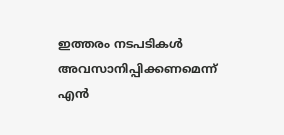ഇത്തരം നടപടികള്‍ അവസാനിപ്പിക്കണമെന്ന് എന്‍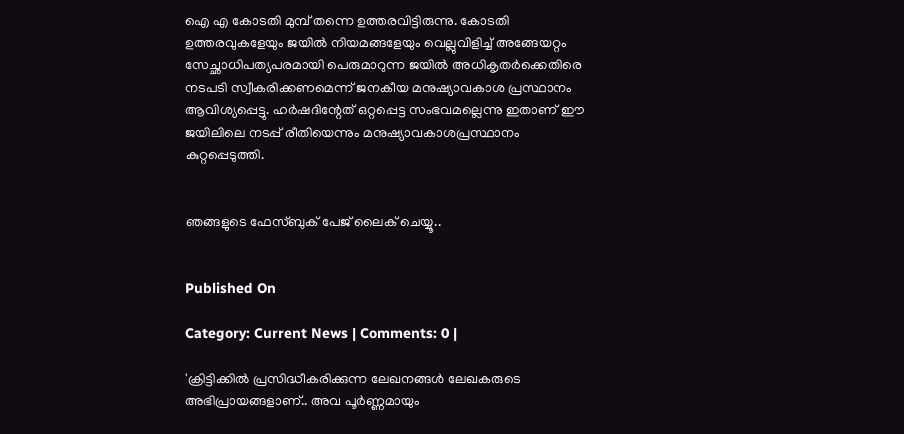ഐ എ കോടതി മുമ്പ് തന്നെ ഉത്തരവിട്ടിരുന്നു. കോടതി ഉത്തരവുകളേയും ജയില്‍ നിയമങ്ങളേയും വെല്ലുവിളിച്ച് അങ്ങേയറ്റം സേച്ഛാധിപത്യപരമായി പെരുമാറുന്ന ജയില്‍ അധികൃതര്‍ക്കെതിരെ നടപടി സ്വീകരിക്കണമെന്ന് ജനകീയ മനുഷ്യാവകാശ പ്രസ്ഥാനം ആവിശ്യപ്പെട്ടു. ഹര്‍ഷദിന്റേത് ഒറ്റപ്പെട്ട സംഭവമല്ലെന്നു ഇതാണ് ഈ ജയിലിലെ നടപ്പ് രീതിയെന്നും മനുഷ്യാവകാശപ്രസ്ഥാനം കുറ്റപ്പെടുത്തി.


ഞങ്ങളുടെ ഫേസ്ബുക് പേജ് ലൈക് ചെയ്യൂ..


Published On

Category: Current News | Comments: 0 |

'ക്രിട്ടിക്കില്‍ പ്രസിദ്ധീകരിക്കുന്ന ലേഖനങ്ങള്‍ ലേഖകരുടെ അഭിപ്രായങ്ങളാണ്.. അവ പൂര്‍ണ്ണമായും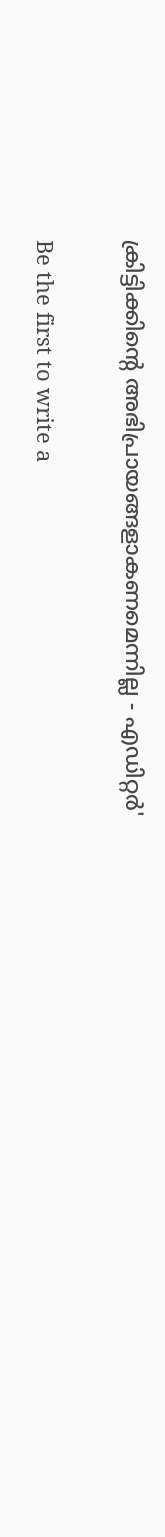ക്രിട്ടിക്കിന്റെ അഭിപ്രായങ്ങളാകണമെന്നില്ല - എഡിറ്റര്‍'

Be the first to write a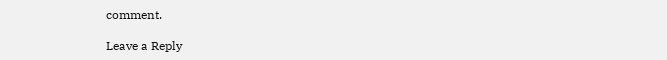comment.

Leave a Reply